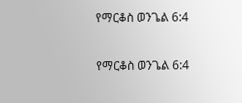የማርቆስ ወንጌል 6:4

የማርቆስ ወንጌል 6:4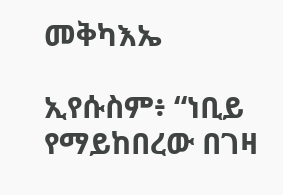መቅካእኤ

ኢየሱስም፥ “ነቢይ የማይከበረው በገዛ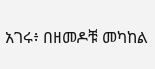አገሩ፥ በዘመዶቹ መካከል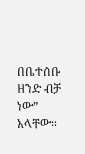በቤተሰቡ ዘንድ ብቻ ነው” አላቸው።